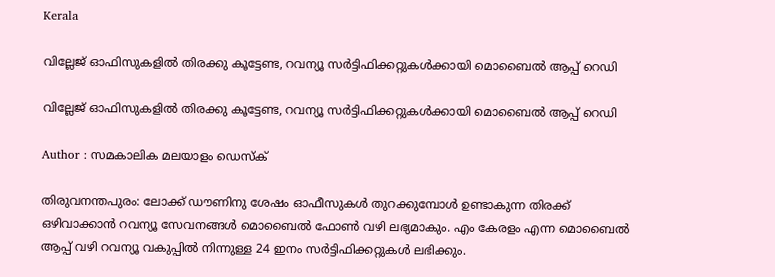Kerala

വില്ലേജ് ഓഫിസുകളില്‍ തിരക്കു കൂട്ടേണ്ട, റവന്യൂ സര്‍ട്ടിഫിക്കറ്റുകള്‍ക്കായി മൊബൈല്‍ ആപ്പ് റെഡി

വില്ലേജ് ഓഫിസുകളില്‍ തിരക്കു കൂട്ടേണ്ട, റവന്യൂ സര്‍ട്ടിഫിക്കറ്റുകള്‍ക്കായി മൊബൈല്‍ ആപ്പ് റെഡി

Author : സമകാലിക മലയാളം ഡെസ്ക്

തിരുവനന്തപുരം: ലോക്ക് ഡൗണിനു ശേഷം ഓഫീസുകള്‍ തുറക്കുമ്പോള്‍ ഉണ്ടാകുന്ന തിരക്ക് ഒഴിവാക്കാന്‍ റവന്യൂ സേവനങ്ങള്‍ മൊബൈല്‍ ഫോണ്‍ വഴി ലഭ്യമാകും. എം കേരളം എന്ന മൊബൈല്‍ ആപ്പ് വഴി റവന്യൂ വകുപ്പില്‍ നിന്നുള്ള 24 ഇനം സര്‍ട്ടിഫിക്കറ്റുകള്‍ ലഭിക്കും.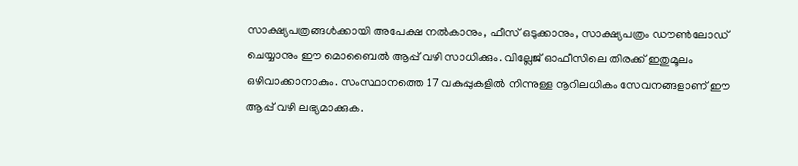സാക്ഷ്യപത്രങ്ങള്‍ക്കായി അപേക്ഷ നല്‍കാനും, ഫീസ് ഒടുക്കാനും, സാക്ഷ്യപത്രം ഡൗണ്‍ലോഡ് ചെയ്യാനും ഈ മൊബൈല്‍ ആപ്പ് വഴി സാധിക്കും. വില്ലേജ് ഓഫീസിലെ തിരക്ക് ഇതുമൂലം ഒഴിവാക്കാനാകും. സംസ്ഥാനത്തെ 17 വകുപ്പുകളില്‍ നിന്നുള്ള നൂറിലധികം സേവനങ്ങളാണ് ഈ ആപ്പ് വഴി ലഭ്യമാക്കുക.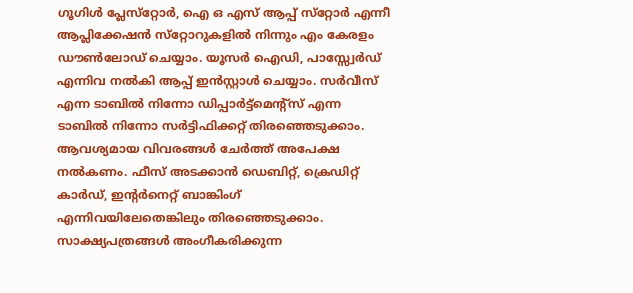ഗൂഗിള്‍ പ്ലേസ്‌റ്റോര്‍, ഐ ഒ എസ് ആപ്പ് സ്‌റ്റോര്‍ എന്നീ ആപ്ലിക്കേഷന്‍ സ്‌റ്റോറുകളില്‍ നിന്നും എം കേരളം ഡൗണ്‍ലോഡ് ചെയ്യാം. യൂസര്‍ ഐഡി, പാസ്സ്വേര്‍ഡ് എന്നിവ നല്‍കി ആപ്പ് ഇന്‍സ്റ്റാള്‍ ചെയ്യാം. സര്‍വീസ് എന്ന ടാബില്‍ നിന്നോ ഡിപ്പാര്‍ട്ട്‌മെന്റ്‌സ് എന്ന ടാബില്‍ നിന്നോ സര്‍ട്ടിഫിക്കറ്റ് തിരഞ്ഞെടുക്കാം. ആവശ്യമായ വിവരങ്ങള്‍ ചേര്‍ത്ത് അപേക്ഷ നല്‍കണം. ഫീസ് അടക്കാന്‍ ഡെബിറ്റ്, ക്രെഡിറ്റ് കാര്‍ഡ്, ഇന്റര്‍നെറ്റ് ബാങ്കിംഗ് എന്നിവയിലേതെങ്കിലും തിരഞ്ഞെടുക്കാം. സാക്ഷ്യപത്രങ്ങള്‍ അംഗീകരിക്കുന്ന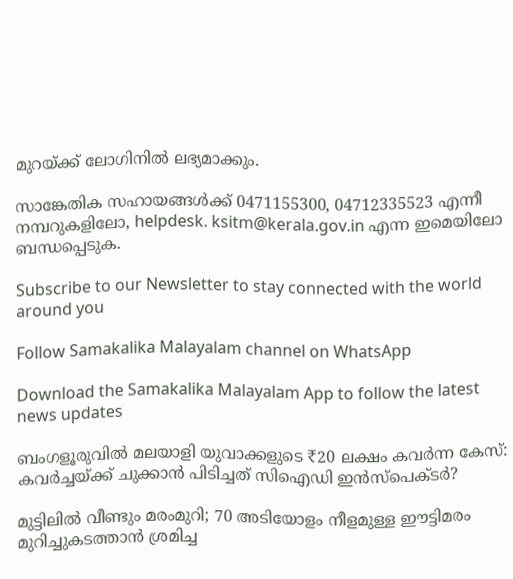മുറയ്ക്ക് ലോഗിനില്‍ ലഭ്യമാക്കും.

സാങ്കേതിക സഹായങ്ങള്‍ക്ക് 0471155300, 04712335523 എന്നീ നമ്പറുകളിലോ, helpdesk. ksitm@kerala.gov.in എന്ന ഇമെയിലോ ബന്ധപ്പെടുക.

Subscribe to our Newsletter to stay connected with the world around you

Follow Samakalika Malayalam channel on WhatsApp

Download the Samakalika Malayalam App to follow the latest news updates

ബംഗളൂരുവിൽ മലയാളി യുവാക്കളുടെ ₹20 ലക്ഷം കവർന്ന കേസ്: കവർച്ചയ്ക്ക് ചുക്കാൻ പിടിച്ചത് സിഐഡി ഇൻസ്‌പെക്ടർ?

മുട്ടിലിൽ വീണ്ടും മരംമുറി; 70 അടിയോളം നീളമുള്ള ഈട്ടിമരം മുറിച്ചുകടത്താൻ ശ്രമിച്ച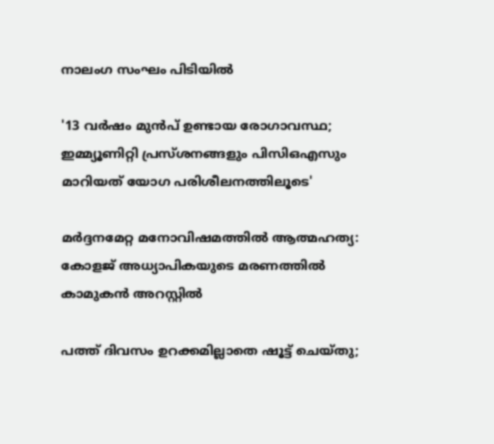നാലംഗ സംഘം പിടിയിൽ

'13 വർഷം മുൻപ് ഉണ്ടായ രോഗാവസ്ഥ; ഇമ്മ്യൂണിറ്റി പ്രസ്ശനങ്ങളും പിസിഒഎസും മാറിയത് യോഗ പരിശീലനത്തിലൂടെ'

മർദ്ദനമേറ്റ മനോവിഷമത്തിൽ ആത്മഹത്യ: കോളജ് അധ്യാപികയുടെ മരണത്തിൽ കാമുകൻ അറസ്റ്റിൽ

പത്ത് ദിവസം ഉറക്കമില്ലാതെ ഷൂട്ട് ചെയ്തു;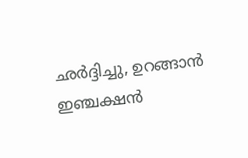ഛര്‍ദ്ദിച്ചു, ഉറങ്ങാന്‍ ഇഞ്ചക്ഷന്‍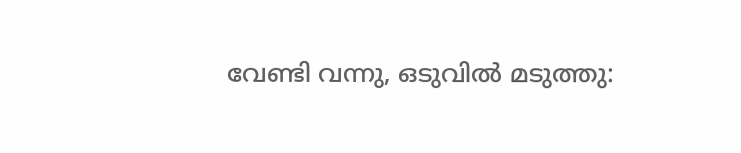വേണ്ടി വന്നു, ഒടുവില്‍ മടുത്തു: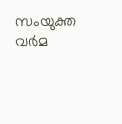സംയുക്ത വര്‍മ